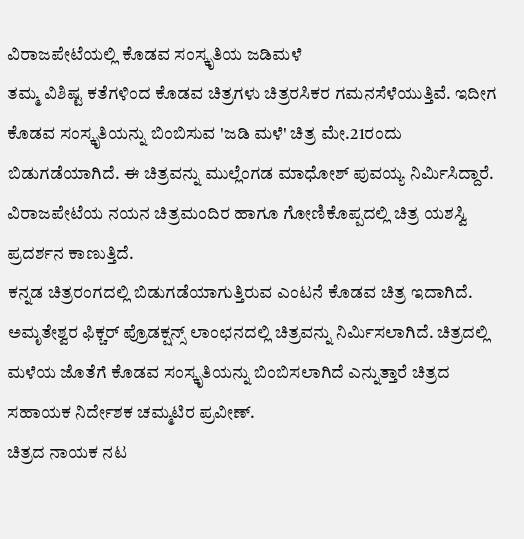ವಿರಾಜಪೇಟೆಯಲ್ಲಿ ಕೊಡವ ಸಂಸ್ಕೃತಿಯ ಜಡಿಮಳೆ
ತಮ್ಮ ವಿಶಿಷ್ಟ ಕತೆಗಳಿಂದ ಕೊಡವ ಚಿತ್ರಗಳು ಚಿತ್ರರಸಿಕರ ಗಮನಸೆಳೆಯುತ್ತಿವೆ. ಇದೀಗ ಕೊಡವ ಸಂಸ್ಕೃತಿಯನ್ನು ಬಿಂಬಿಸುವ 'ಜಡಿ ಮಳೆ' ಚಿತ್ರ ಮೇ.21ರಂದು ಬಿಡುಗಡೆಯಾಗಿದೆ. ಈ ಚಿತ್ರವನ್ನು ಮುಲ್ಲೆಂಗಡ ಮಾಧೋಶ್ ಪುವಯ್ಯ ನಿರ್ಮಿಸಿದ್ದಾರೆ. ವಿರಾಜಪೇಟೆಯ ನಯನ ಚಿತ್ರಮಂದಿರ ಹಾಗೂ ಗೋಣಿಕೊಪ್ಪದಲ್ಲಿ ಚಿತ್ರ ಯಶಸ್ವಿ ಪ್ರದರ್ಶನ ಕಾಣುತ್ತಿದೆ.
ಕನ್ನಡ ಚಿತ್ರರಂಗದಲ್ಲಿ ಬಿಡುಗಡೆಯಾಗುತ್ತಿರುವ ಎಂಟನೆ ಕೊಡವ ಚಿತ್ರ ಇದಾಗಿದೆ. ಅಮೃತೇಶ್ವರ ಫಿಕ್ಚರ್ ಪ್ರೊಡಕ್ಷನ್ಸ್ ಲಾಂಛನದಲ್ಲಿ ಚಿತ್ರವನ್ನು ನಿರ್ಮಿಸಲಾಗಿದೆ. ಚಿತ್ರದಲ್ಲಿ ಮಳೆಯ ಜೊತೆಗೆ ಕೊಡವ ಸಂಸ್ಕೃತಿಯನ್ನು ಬಿಂಬಿಸಲಾಗಿದೆ ಎನ್ನುತ್ತಾರೆ ಚಿತ್ರದ ಸಹಾಯಕ ನಿರ್ದೇಶಕ ಚಮ್ಮಟಿರ ಪ್ರವೀಣ್.
ಚಿತ್ರದ ನಾಯಕ ನಟ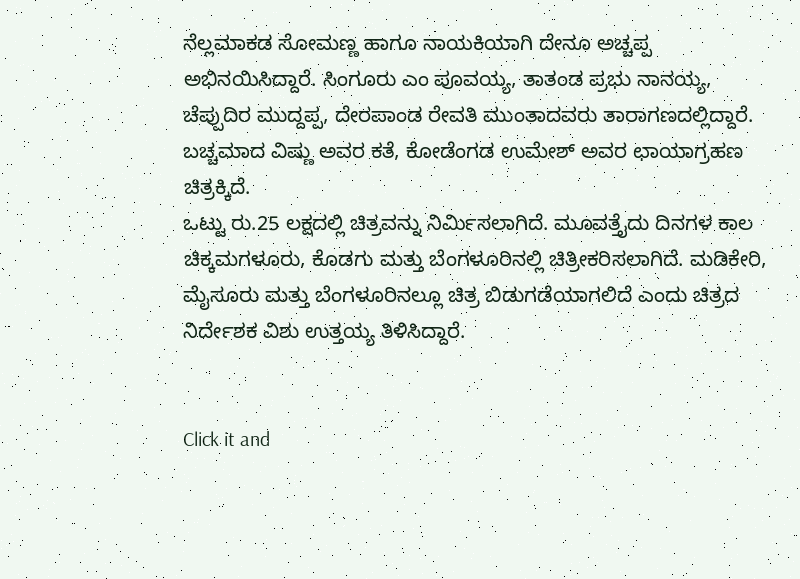ನೆಲ್ಲಮಾಕಡ ಸೋಮಣ್ಣ ಹಾಗೂ ನಾಯಕಿಯಾಗಿ ದೇನೂ ಅಚ್ಚಪ್ಪ ಅಭಿನಯಿಸಿದ್ದಾರೆ. ಸಿಂಗೂರು ಎಂ ಪೂವಯ್ಯ, ತಾತಂಡ ಪ್ರಭು ನಾನಯ್ಯ, ಚೆಪ್ಪುದಿರ ಮುದ್ದಪ್ಪ, ದೇರಪಾಂಡ ರೇವತಿ ಮುಂತಾದವರು ತಾರಾಗಣದಲ್ಲಿದ್ದಾರೆ. ಬಚ್ಚಮಾದ ವಿಷ್ಣು ಅವರ ಕತೆ, ಕೋಡೆಂಗಡ ಉಮೇಶ್ ಅವರ ಛಾಯಾಗ್ರಹಣ ಚಿತ್ರಕ್ಕಿದೆ.
ಒಟ್ಟು ರು.25 ಲಕ್ಷದಲ್ಲಿ ಚಿತ್ರವನ್ನು ನಿರ್ಮಿಸಲಾಗಿದೆ. ಮೂವತ್ತೈದು ದಿನಗಳ ಕಾಲ ಚಿಕ್ಕಮಗಳೂರು, ಕೊಡಗು ಮತ್ತು ಬೆಂಗಳೂರಿನಲ್ಲಿ ಚಿತ್ರೀಕರಿಸಲಾಗಿದೆ. ಮಡಿಕೇರಿ, ಮೈಸೂರು ಮತ್ತು ಬೆಂಗಳೂರಿನಲ್ಲೂ ಚಿತ್ರ ಬಿಡುಗಡೆಯಾಗಲಿದೆ ಎಂದು ಚಿತ್ರದ ನಿರ್ದೇಶಕ ವಿಶು ಉತ್ತಯ್ಯ ತಿಳಿಸಿದ್ದಾರೆ.


Click it and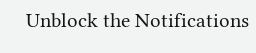Unblock the Notifications